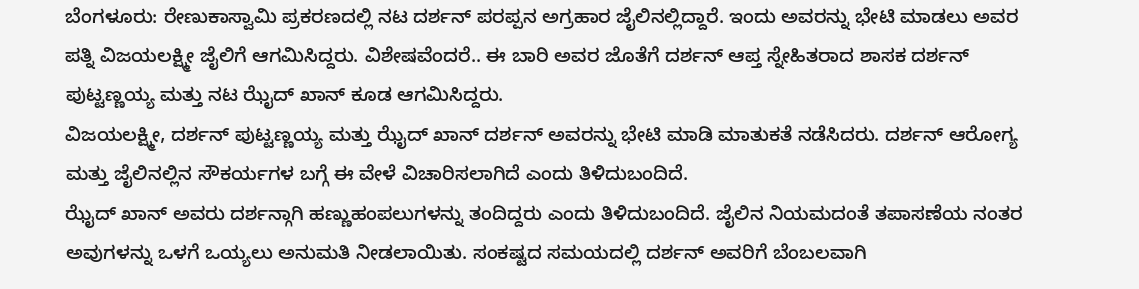ಬೆಂಗಳೂರು: ರೇಣುಕಾಸ್ವಾಮಿ ಪ್ರಕರಣದಲ್ಲಿ ನಟ ದರ್ಶನ್ ಪರಪ್ಪನ ಅಗ್ರಹಾರ ಜೈಲಿನಲ್ಲಿದ್ದಾರೆ. ಇಂದು ಅವರನ್ನು ಭೇಟಿ ಮಾಡಲು ಅವರ ಪತ್ನಿ ವಿಜಯಲಕ್ಷ್ಮೀ ಜೈಲಿಗೆ ಆಗಮಿಸಿದ್ದರು. ವಿಶೇಷವೆಂದರೆ.. ಈ ಬಾರಿ ಅವರ ಜೊತೆಗೆ ದರ್ಶನ್ ಆಪ್ತ ಸ್ನೇಹಿತರಾದ ಶಾಸಕ ದರ್ಶನ್ ಪುಟ್ಟಣ್ಣಯ್ಯ ಮತ್ತು ನಟ ಝೈದ್ ಖಾನ್ ಕೂಡ ಆಗಮಿಸಿದ್ದರು.
ವಿಜಯಲಕ್ಷ್ಮೀ, ದರ್ಶನ್ ಪುಟ್ಟಣ್ಣಯ್ಯ ಮತ್ತು ಝೈದ್ ಖಾನ್ ದರ್ಶನ್ ಅವರನ್ನು ಭೇಟಿ ಮಾಡಿ ಮಾತುಕತೆ ನಡೆಸಿದರು. ದರ್ಶನ್ ಆರೋಗ್ಯ ಮತ್ತು ಜೈಲಿನಲ್ಲಿನ ಸೌಕರ್ಯಗಳ ಬಗ್ಗೆ ಈ ವೇಳೆ ವಿಚಾರಿಸಲಾಗಿದೆ ಎಂದು ತಿಳಿದುಬಂದಿದೆ.
ಝೈದ್ ಖಾನ್ ಅವರು ದರ್ಶನ್ಗಾಗಿ ಹಣ್ಣುಹಂಪಲುಗಳನ್ನು ತಂದಿದ್ದರು ಎಂದು ತಿಳಿದುಬಂದಿದೆ. ಜೈಲಿನ ನಿಯಮದಂತೆ ತಪಾಸಣೆಯ ನಂತರ ಅವುಗಳನ್ನು ಒಳಗೆ ಒಯ್ಯಲು ಅನುಮತಿ ನೀಡಲಾಯಿತು. ಸಂಕಷ್ಟದ ಸಮಯದಲ್ಲಿ ದರ್ಶನ್ ಅವರಿಗೆ ಬೆಂಬಲವಾಗಿ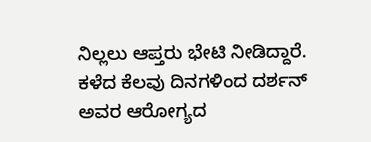ನಿಲ್ಲಲು ಆಪ್ತರು ಭೇಟಿ ನೀಡಿದ್ದಾರೆ. ಕಳೆದ ಕೆಲವು ದಿನಗಳಿಂದ ದರ್ಶನ್ ಅವರ ಆರೋಗ್ಯದ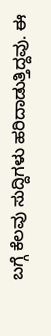ಬಗ್ಗೆ ಕೆಲವು ಸುದ್ದಿಗಳು ಹರಿದಾಡುತ್ತಿದ್ದವು. ಈ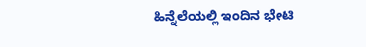ಹಿನ್ನೆಲೆಯಲ್ಲಿ ಇಂದಿನ ಭೇಟಿ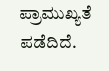ಪ್ರಾಮುಖ್ಯತೆ ಪಡೆದಿದೆ.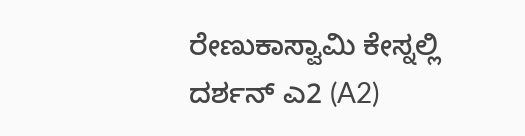ರೇಣುಕಾಸ್ವಾಮಿ ಕೇಸ್ನಲ್ಲಿ ದರ್ಶನ್ ಎ2 (A2)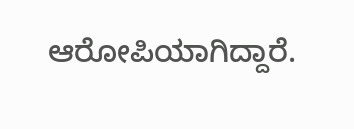ಆರೋಪಿಯಾಗಿದ್ದಾರೆ.